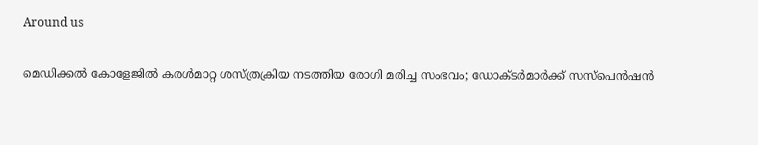Around us

മെഡിക്കല്‍ കോളേജില്‍ കരള്‍മാറ്റ ശസ്ത്രക്രിയ നടത്തിയ രോഗി മരിച്ച സംഭവം; ഡോക്ടര്‍മാര്‍ക്ക് സസ്‌പെന്‍ഷന്‍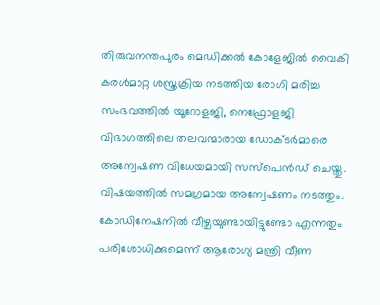തിരുവനന്തപുരം മെഡിക്കല്‍ കോളേജില്‍ വൈകി കരള്‍മാറ്റ ശസ്ത്രക്രിയ നടത്തിയ രോഗി മരിച്ച സംഭവത്തില്‍ യൂറോളജി, നെഫ്രോളജി വിഭാഗത്തിലെ തലവന്മാരായ ഡോക്ടര്‍മാരെ അന്വേഷണ വിധേയമായി സസ്‌പെന്‍ഡ് ചെയ്തു. വിഷയത്തില്‍ സമഗ്രമായ അന്വേഷണം നടത്തും. കോഡിനേഷനില്‍ വീഴ്ചയുണ്ടായിട്ടുണ്ടോ എന്നതും പരിശോധിക്കുമെന്ന് ആരോഗ്യ മന്ത്രി വീണ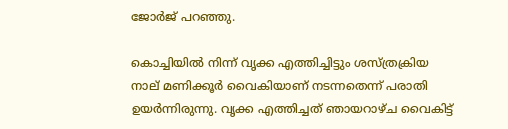ജോര്‍ജ് പറഞ്ഞു.

കൊച്ചിയില്‍ നിന്ന് വൃക്ക എത്തിച്ചിട്ടും ശസ്ത്രക്രിയ നാല് മണിക്കൂര്‍ വൈകിയാണ് നടന്നതെന്ന് പരാതി ഉയര്‍ന്നിരുന്നു. വൃക്ക എത്തിച്ചത് ഞായറാഴ്ച വൈകിട്ട്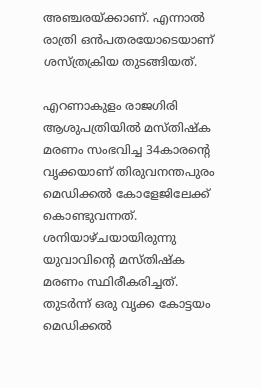അഞ്ചരയ്ക്കാണ്. എന്നാല്‍ രാത്രി ഒന്‍പതരയോടെയാണ് ശസ്ത്രക്രിയ തുടങ്ങിയത്.

എറണാകുളം രാജഗിരി ആശുപത്രിയില്‍ മസ്തിഷ്‌ക മരണം സംഭവിച്ച 34കാരന്റെ വൃക്കയാണ് തിരുവനന്തപുരം മെഡിക്കല്‍ കോളേജിലേക്ക് കൊണ്ടുവന്നത്. ശനിയാഴ്ചയായിരുന്നു യുവാവിന്റെ മസ്തിഷ്‌ക മരണം സ്ഥിരീകരിച്ചത്. തുടര്‍ന്ന് ഒരു വൃക്ക കോട്ടയം മെഡിക്കല്‍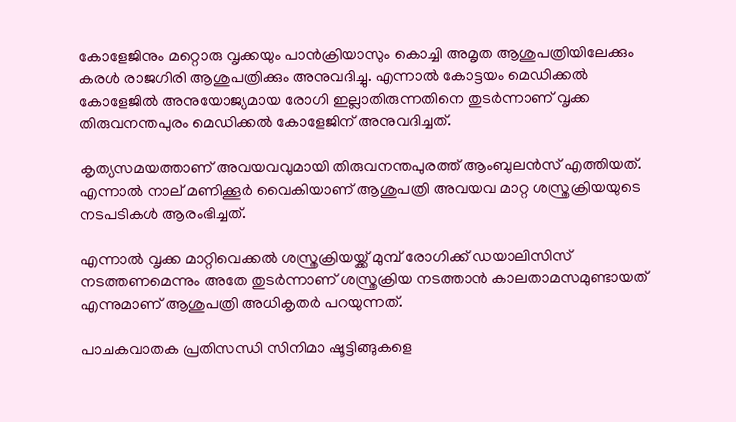കോളേജിനും മറ്റൊരു വൃക്കയും പാന്‍ക്രിയാസും കൊച്ചി അമൃത ആശുപത്രിയിലേക്കും കരള്‍ രാജഗിരി ആശുപത്രിക്കും അനുവദിച്ചു. എന്നാല്‍ കോട്ടയം മെഡിക്കല്‍ കോളേജില്‍ അനുയോജ്യമായ രോഗി ഇല്ലാതിരുന്നതിനെ തുടര്‍ന്നാണ് വൃക്ക തിരുവനന്തപുരം മെഡിക്കല്‍ കോളേജിന് അനുവദിച്ചത്.

കൃത്യസമയത്താണ് അവയവവുമായി തിരുവനന്തപുരത്ത് ആംബുലന്‍സ് എത്തിയത്. എന്നാല്‍ നാല് മണിക്കൂര്‍ വൈകിയാണ് ആശുപത്രി അവയവ മാറ്റ ശസ്ത്രക്രിയയുടെ നടപടികള്‍ ആരംഭിച്ചത്.

എന്നാല്‍ വൃക്ക മാറ്റിവെക്കല്‍ ശസ്ത്രക്രിയയ്ക്ക് മുമ്പ് രോഗിക്ക് ഡയാലിസിസ് നടത്തണമെന്നും അതേ തുടര്‍ന്നാണ് ശസ്ത്രക്രിയ നടത്താന്‍ കാലതാമസമുണ്ടായത് എന്നുമാണ് ആശുപത്രി അധികൃതര്‍ പറയുന്നത്.

പാചകവാതക പ്രതിസന്ധി സിനിമാ ഷൂട്ടിങ്ങുകളെ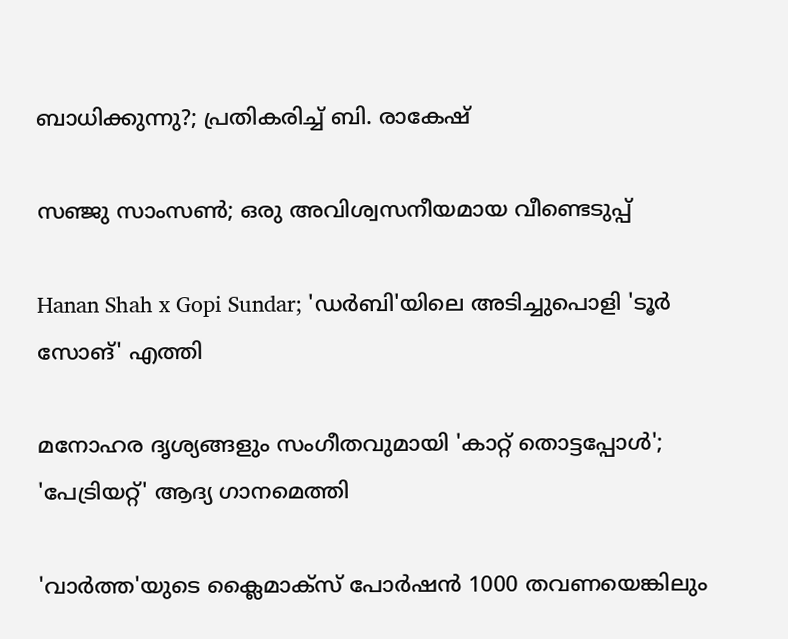ബാധിക്കുന്നു?; പ്രതികരിച്ച് ബി. രാകേഷ്

സഞ്ജു സാംസണ്‍; ഒരു അവിശ്വസനീയമായ വീണ്ടെടുപ്പ്

Hanan Shah x Gopi Sundar; 'ഡർബി'യിലെ അടിച്ചുപൊളി 'ടൂർ സോങ്' എത്തി

മനോഹര ദൃശ്യങ്ങളും സംഗീതവുമായി 'കാറ്റ് തൊട്ടപ്പോൾ'; 'പേട്രിയറ്റ്' ആദ്യ ഗാനമെത്തി

'വാർത്ത'യുടെ ക്ലൈമാക്സ് പോർഷൻ 1000 തവണയെങ്കിലും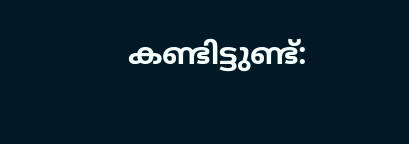കണ്ടിട്ടുണ്ട്: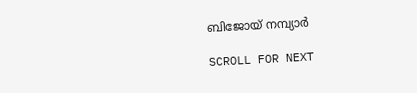ബിജോയ് നമ്പ്യാർ

SCROLL FOR NEXT